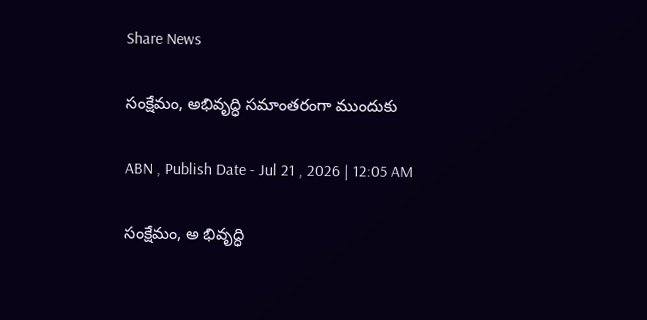Share News

సంక్షేమం, అభివృద్ధి సమాంతరంగా ముందుకు

ABN , Publish Date - Jul 21 , 2026 | 12:05 AM

సంక్షేమం, అ భివృద్ధి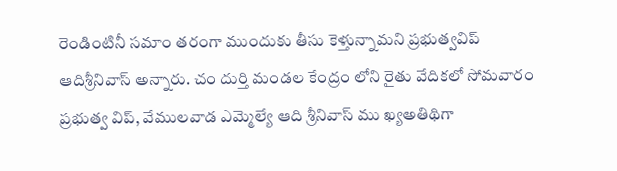రెండింటినీ సమాం తరంగా ముందుకు తీసు కెళ్తున్నామని ప్రభుత్వవిప్‌ ఆదిశ్రీనివాస్‌ అన్నారు. చం దుర్తి మండల కేంద్రం లోని రైతు వేదికలో సోమవారం ప్రభుత్వ విప్‌, వేములవాడ ఎమ్మెల్యే ఆది శ్రీనివాస్‌ ము ఖ్యఅతిథిగా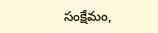సంక్షేమం,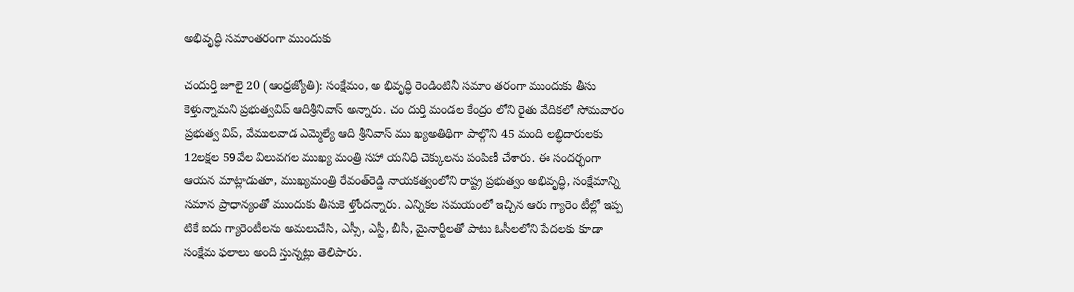అభివృద్ధి సమాంతరంగా ముందుకు

చందుర్తి జూలై 20 (ఆంధ్రజ్యోతి): సంక్షేమం, అ భివృద్ధి రెండింటినీ సమాం తరంగా ముందుకు తీసు కెళ్తున్నామని ప్రభుత్వవిప్‌ ఆదిశ్రీనివాస్‌ అన్నారు. చం దుర్తి మండల కేంద్రం లోని రైతు వేదికలో సోమవారం ప్రభుత్వ విప్‌, వేములవాడ ఎమ్మెల్యే ఆది శ్రీనివాస్‌ ము ఖ్యఅతిథిగా పాల్గొని 45 మంది లబ్ధిదారులకు 12లక్షల 59వేల విలువగల ముఖ్య మంత్రి సహా యనిధి చెక్కులను పంపిణీ చేశారు. ఈ సందర్భంగా ఆయన మాట్లాడుతూ, ముఖ్యమంత్రి రేవంత్‌రెడ్డి నాయకత్వంలోని రాష్ట్ర ప్రభుత్వం అభివృద్ధి, సంక్షేమాన్ని సమాన ప్రాధాన్యంతో ముందుకు తీసుకె ళ్తోందన్నారు. ఎన్నికల సమయంలో ఇచ్చిన ఆరు గ్యారెం టీల్లో ఇప్ప టికే ఐదు గ్యారెంటీలను అమలుచేసి, ఎస్సీ, ఎస్టీ, బీసీ, మైనార్టీలతో పాటు ఓసీలలోని పేదలకు కూడా సంక్షేమ ఫలాలు అంది స్తున్నట్లు తెలిపారు.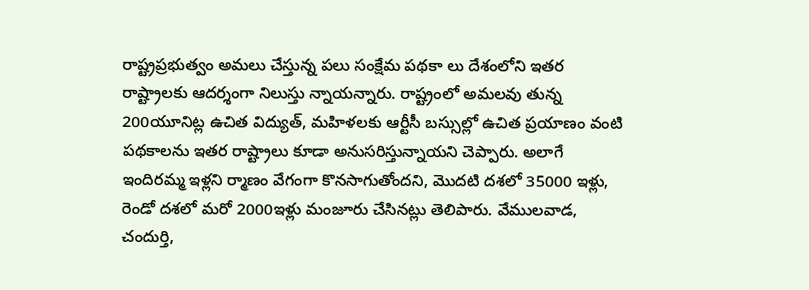రాష్ట్రప్రభుత్వం అమలు చేస్తున్న పలు సంక్షేమ పథకా లు దేశంలోని ఇతర రాష్ట్రాలకు ఆదర్శంగా నిలుస్తు న్నాయన్నారు. రాష్ట్రంలో అమలవు తున్న 200యూనిట్ల ఉచిత విద్యుత్‌, మహిళలకు ఆర్టీసీ బస్సుల్లో ఉచిత ప్రయాణం వంటి పథకాలను ఇతర రాష్ట్రాలు కూడా అనుసరిస్తున్నాయని చెప్పారు. అలాగే ఇందిరమ్మ ఇళ్లని ర్మాణం వేగంగా కొనసాగుతోందని, మొదటి దశలో 35000 ఇళ్లు, రెండో దశలో మరో 2000ఇళ్లు మంజూరు చేసినట్లు తెలిపారు. వేములవాడ, చందుర్తి,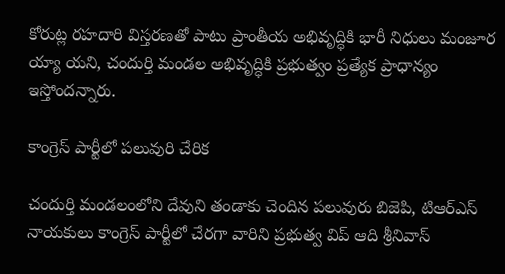కోరుట్ల రహదారి విస్తరణతో పాటు ప్రాంతీయ అభివృద్ధికి భారీ నిధులు మంజూర య్యా యని, చందుర్తి మండల అభివృద్ధికి ప్రభుత్వం ప్రత్యేక ప్రాధాన్యం ఇస్తోందన్నారు.

కాంగ్రెస్‌ పార్టీలో పలువురి చేరిక

చందుర్తి మండలంలోని దేవుని తండాకు చెందిన పలువురు బిజెపి, టిఆర్‌ఎస్‌ నాయకులు కాంగ్రెస్‌ పార్టీలో చేరగా వారిని ప్రభుత్వ విప్‌ ఆది శ్రీనివాస్‌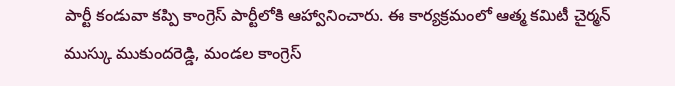పార్టీ కండువా కప్పి కాంగ్రెస్‌ పార్టీలోకి ఆహ్వానించారు. ఈ కార్యక్రమంలో ఆత్మ కమిటీ చైర్మన్‌ ముస్కు ముకుందరెడ్డి, మండల కాంగ్రెస్‌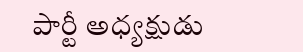పార్టీ అధ్యక్షుడు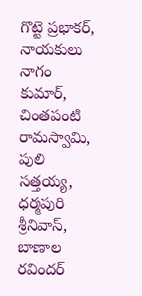గొట్టె ప్రభాకర్‌, నాయకులు నాగం కుమార్‌, చింతపంటి రామస్వామి, పులి సత్తయ్య, ధర్మపురి శ్రీనివాస్‌, బాణాల రవిందర్‌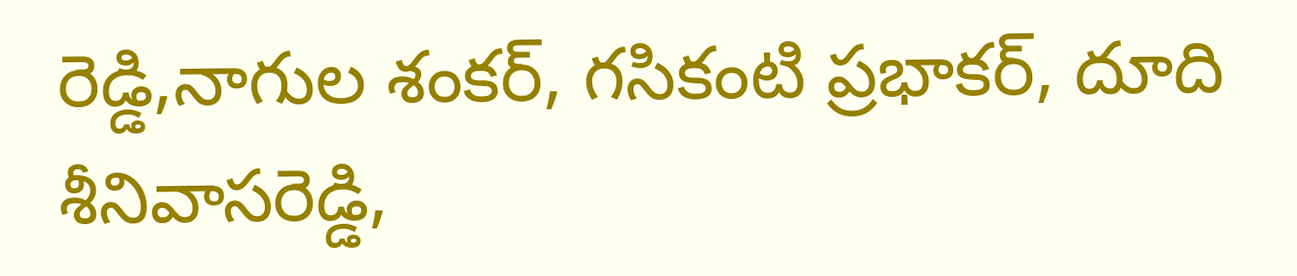రెడ్డి,నాగుల శంకర్‌, గసికంటి ప్రభాకర్‌, దూది శీనివాసరెడ్డి,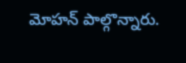మోహన్‌ పాల్గొన్నారు.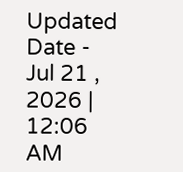Updated Date - Jul 21 , 2026 | 12:06 AM